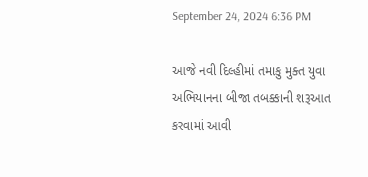September 24, 2024 6:36 PM

આજે નવી દિલ્હીમાં તમાકુ મુક્ત યુવા અભિયાનના બીજા તબક્કાની શરૂઆત કરવામાં આવી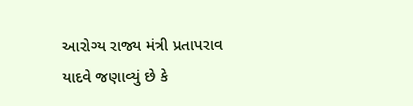આરોગ્ય રાજ્ય મંત્રી પ્રતાપરાવ યાદવે જણાવ્યું છે કે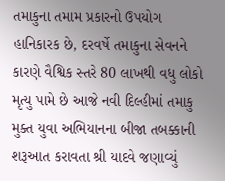તમાકુના તમામ પ્રકારનો ઉપયોગ હાનિકારક છે, દરવર્ષે તમાકુના સેવનને કારણે વૈશ્વિક સ્તરે 80 લાખથી વધુ લોકો મૃત્યુ પામે છે આજે નવી દિલ્હીમાં તમાકુ મુક્ત યુવા અભિયાનના બીજા તબક્કાની શરૂઆત કરાવતા શ્રી યાદવે જણાવ્યું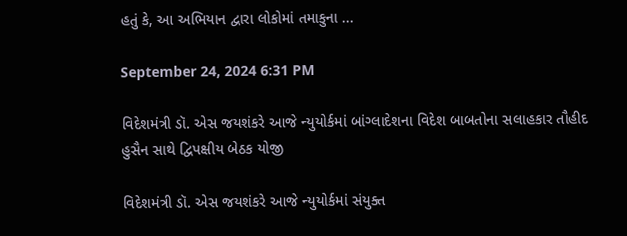હતું કે, આ અભિયાન દ્વારા લોકોમાં તમાકુના ...

September 24, 2024 6:31 PM

વિદેશમંત્રી ડૉ. એસ જયશંકરે આજે ન્યુયોર્કમાં બાંગ્લાદેશના વિદેશ બાબતોના સલાહકાર તૌહીદ હુસૈન સાથે દ્વિપક્ષીય બેઠક યોજી

વિદેશમંત્રી ડૉ. એસ જયશંકરે આજે ન્યુયોર્કમાં સંયુક્ત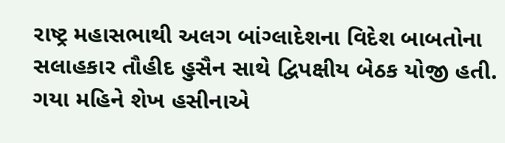રાષ્ટ્ર મહાસભાથી અલગ બાંગ્લાદેશના વિદેશ બાબતોના સલાહકાર તૌહીદ હુસૈન સાથે દ્વિપક્ષીય બેઠક યોજી હતી. ગયા મહિને શેખ હસીનાએ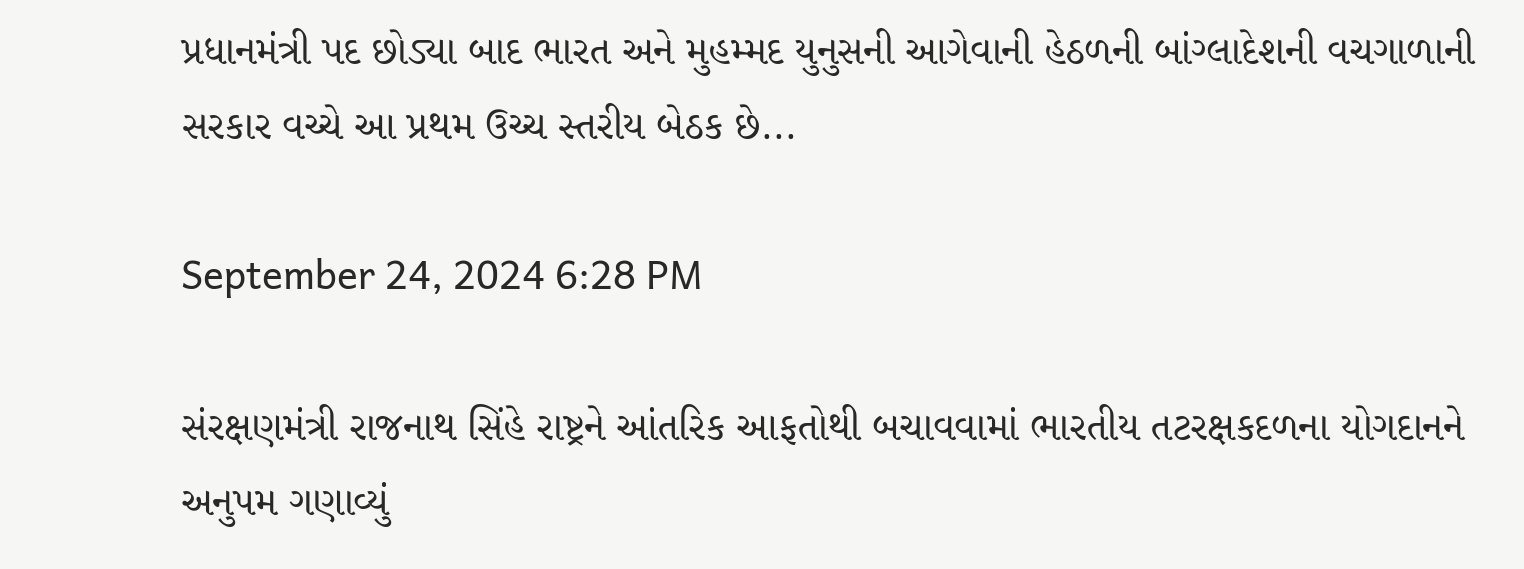પ્રધાનમંત્રી પદ છોડ્યા બાદ ભારત અને મુહમ્મદ યુનુસની આગેવાની હેઠળની બાંગ્લાદેશની વચગાળાની સરકાર વચ્ચે આ પ્રથમ ઉચ્ચ સ્તરીય બેઠક છે...

September 24, 2024 6:28 PM

સંરક્ષણમંત્રી રાજનાથ સિંહે રાષ્ટ્રને આંતરિક આફતોથી બચાવવામાં ભારતીય તટરક્ષકદળના યોગદાનને અનુપમ ગણાવ્યું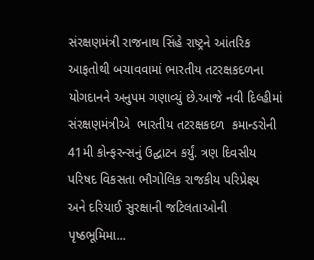સંરક્ષણમંત્રી રાજનાથ સિંહે રાષ્ટ્રને આંતરિક આફતોથી બચાવવામાં ભારતીય તટરક્ષકદળના યોગદાનને અનુપમ ગણાવ્યું છે.આજે નવી દિલ્હીમાં સંરક્ષણમંત્રીએ  ભારતીય તટરક્ષકદળ  કમાન્ડરોની 41મી કોન્ફરન્સનું ઉદ્ઘાટન કર્યું. ત્રણ દિવસીય પરિષદ વિકસતા ભૌગોલિક રાજકીય પરિપ્રેક્ષ્ય  અને દરિયાઈ સુરક્ષાની જટિલતાઓની પૃષ્ઠભૂમિમા...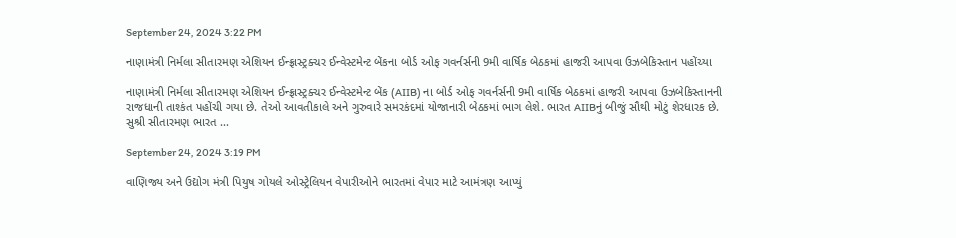September 24, 2024 3:22 PM

નાણામંત્રી નિર્મલા સીતારમણ એશિયન ઈન્ફ્રાસ્ટ્રક્ચર ઈન્વેસ્ટમેન્ટ બેંકના બોર્ડ ઓફ ગવર્નર્સની 9મી વાર્ષિક બેઠકમાં હાજરી આપવા ઉઝબેકિસ્તાન પહોંચ્યા

નાણામંત્રી નિર્મલા સીતારમણ એશિયન ઈન્ફ્રાસ્ટ્રક્ચર ઈન્વેસ્ટમેન્ટ બેંક (AIIB) ના બોર્ડ ઓફ ગવર્નર્સની 9મી વાર્ષિક બેઠકમાં હાજરી આપવા ઉઝબેકિસ્તાનની રાજધાની તાશ્કંત પહોંચી ગયા છે. તેઓ આવતીકાલે અને ગુરુવારે સમરકંદમાં યોજાનારી બેઠકમાં ભાગ લેશે. ભારત AIIBનું બીજું સૌથી મોટું શેરધારક છે. સુશ્રી સીતારમણ ભારત ...

September 24, 2024 3:19 PM

વાણિજ્ય અને ઉદ્યોગ મંત્રી પિયુષ ગોયલે ઓસ્ટ્રેલિયન વેપારીઓને ભારતમાં વેપાર માટે આમંત્રણ આપ્યું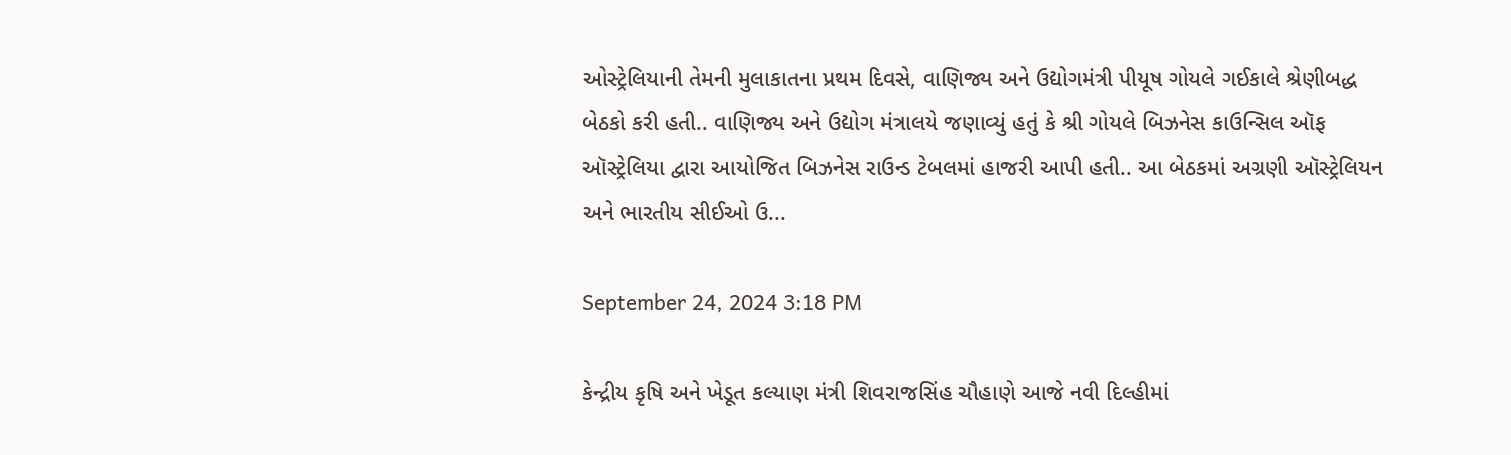ઓસ્ટ્રેલિયાની તેમની મુલાકાતના પ્રથમ દિવસે, વાણિજ્ય અને ઉદ્યોગમંત્રી પીયૂષ ગોયલે ગઈકાલે શ્રેણીબદ્ધ બેઠકો કરી હતી.. વાણિજ્ય અને ઉદ્યોગ મંત્રાલયે જણાવ્યું હતું કે શ્રી ગોયલે બિઝનેસ કાઉન્સિલ ઑફ ઑસ્ટ્રેલિયા દ્વારા આયોજિત બિઝનેસ રાઉન્ડ ટેબલમાં હાજરી આપી હતી.. આ બેઠકમાં અગ્રણી ઑસ્ટ્રેલિયન અને ભારતીય સીઈઓ ઉ...

September 24, 2024 3:18 PM

કેન્દ્રીય કૃષિ અને ખેડૂત કલ્યાણ મંત્રી શિવરાજસિંહ ચૌહાણે આજે નવી દિલ્હીમાં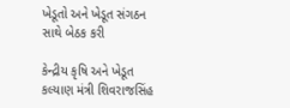ખેડૂતો અને ખેડૂત સંગઠન સાથે બેઠક કરી

કેન્દ્રીય કૃષિ અને ખેડૂત કલ્યાણ મંત્રી શિવરાજસિંહ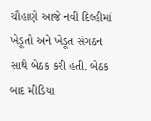ચૌહાણે આજે નવી દિલ્હીમાં ખેડૂતો અને ખેડૂત સંગઠન સાથે બેઠક કરી હતી. બેઠક બાદ મીડિયા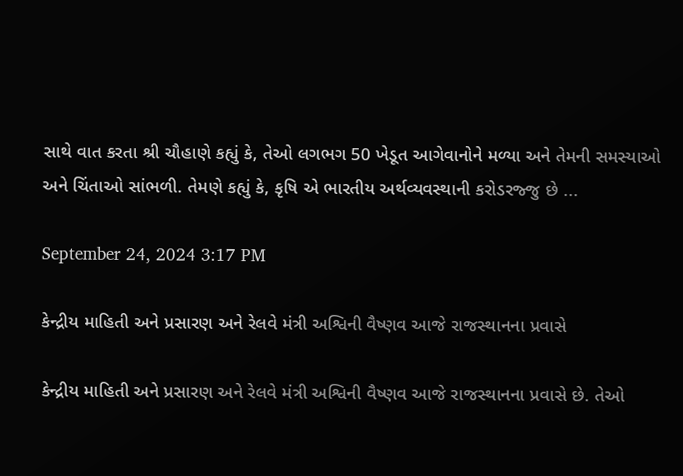સાથે વાત કરતા શ્રી ચૌહાણે કહ્યું કે, તેઓ લગભગ 50 ખેડૂત આગેવાનોને મળ્યા અને તેમની સમસ્યાઓ અને ચિંતાઓ સાંભળી. તેમણે કહ્યું કે, કૃષિ એ ભારતીય અર્થવ્યવસ્થાની કરોડરજ્જુ છે ...

September 24, 2024 3:17 PM

કેન્દ્રીય માહિતી અને પ્રસારણ અને રેલવે મંત્રી અશ્વિની વૈષ્ણવ આજે રાજસ્થાનના પ્રવાસે

કેન્દ્રીય માહિતી અને પ્રસારણ અને રેલવે મંત્રી અશ્વિની વૈષ્ણવ આજે રાજસ્થાનના પ્રવાસે છે. તેઓ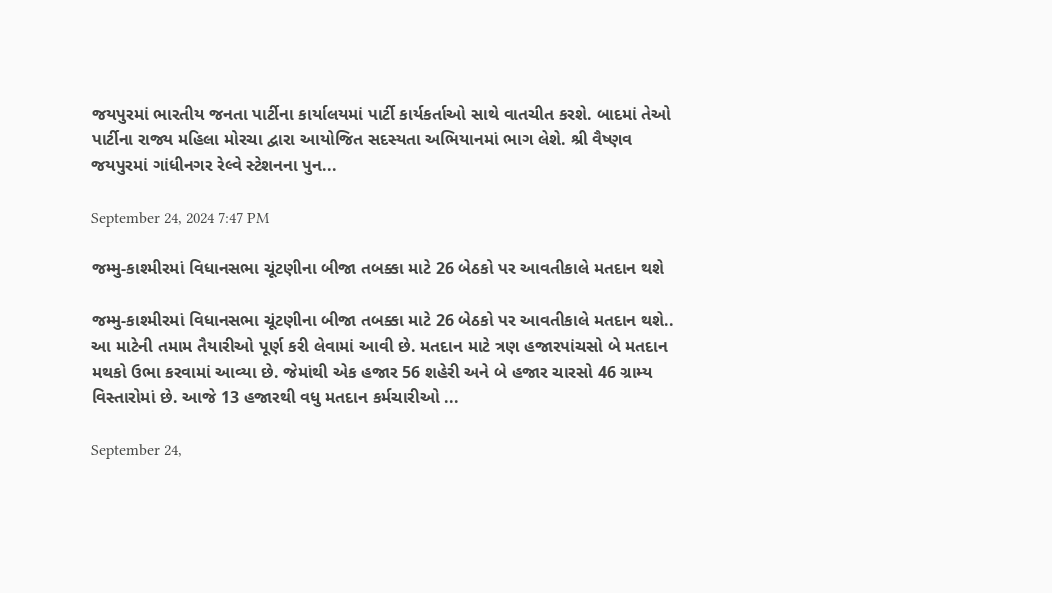જયપુરમાં ભારતીય જનતા પાર્ટીના કાર્યાલયમાં પાર્ટી કાર્યકર્તાઓ સાથે વાતચીત કરશે. બાદમાં તેઓ પાર્ટીના રાજ્ય મહિલા મોરચા દ્વારા આયોજિત સદસ્યતા અભિયાનમાં ભાગ લેશે. શ્રી વૈષ્ણવ જયપુરમાં ગાંધીનગર રેલ્વે સ્ટેશનના પુન...

September 24, 2024 7:47 PM

જમ્મુ-કાશ્મીરમાં વિધાનસભા ચૂંટણીના બીજા તબક્કા માટે 26 બેઠકો પર આવતીકાલે મતદાન થશે

જમ્મુ-કાશ્મીરમાં વિધાનસભા ચૂંટણીના બીજા તબક્કા માટે 26 બેઠકો પર આવતીકાલે મતદાન થશે.. આ માટેની તમામ તૈયારીઓ પૂર્ણ કરી લેવામાં આવી છે. મતદાન માટે ત્રણ હજારપાંચસો બે મતદાન મથકો ઉભા કરવામાં આવ્યા છે. જેમાંથી એક હજાર 56 શહેરી અને બે હજાર ચારસો 46 ગ્રામ્ય વિસ્તારોમાં છે. આજે 13 હજારથી વધુ મતદાન કર્મચારીઓ ...

September 24,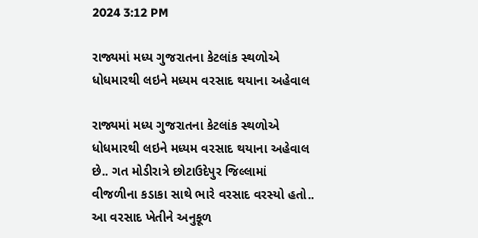2024 3:12 PM

રાજ્યમાં મધ્ય ગુજરાતના કેટલાંક સ્થળોએ ધોધમારથી લઇને મધ્યમ વરસાદ થયાના અહેવાલ

રાજ્યમાં મધ્ય ગુજરાતના કેટલાંક સ્થળોએ ધોધમારથી લઇને મધ્યમ વરસાદ થયાના અહેવાલ છે.. ગત મોડીરાત્રે છોટાઉદેપુર જિલ્લામાં વીજળીના કડાકા સાથે ભારે વરસાદ વરસ્યો હતો.. આ વરસાદ ખેતીને અનુકૂળ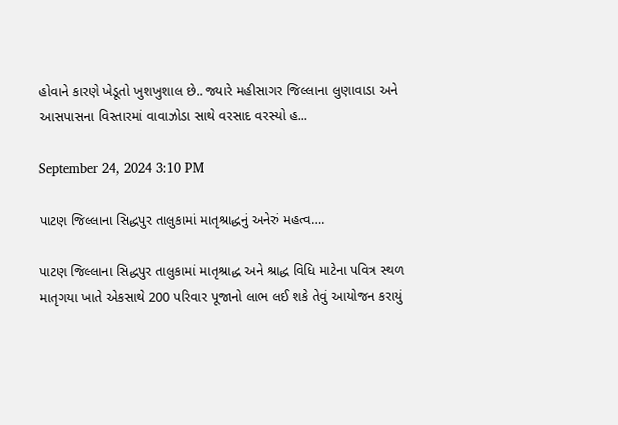હોવાને કારણે ખેડૂતો ખુશખુશાલ છે.. જ્યારે મહીસાગર જિલ્લાના લુણાવાડા અને આસપાસના વિસ્તારમાં વાવાઝોડા સાથે વરસાદ વરસ્યો હ...

September 24, 2024 3:10 PM

પાટણ જિલ્લાના સિદ્ધપુર તાલુકામાં માતૃશ્રાદ્ધનું અનેરું મહત્વ….

પાટણ જિલ્લાના સિદ્ધપુર તાલુકામાં માતૃશ્રાદ્ધ અને શ્રાદ્ધ વિધિ માટેના પવિત્ર સ્થળ માતૃગયા ખાતે એકસાથે 200 પરિવાર પૂજાનો લાભ લઈ શકે તેવું આયોજન કરાયું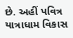છે. અહીં પવિત્ર યાત્રાધામ વિકાસ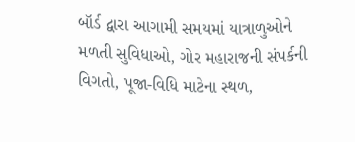બૉર્ડ દ્વારા આગામી સમયમાં યાત્રાળુઓને મળતી સુવિધાઓ, ગોર મહારાજની સંપર્કની વિગતો, પૂજા-વિધિ માટેના સ્થળ,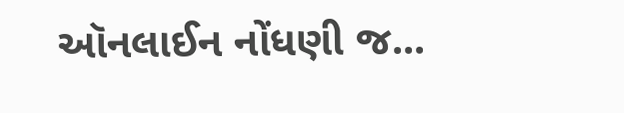ઑનલાઈન નોંધણી જ...